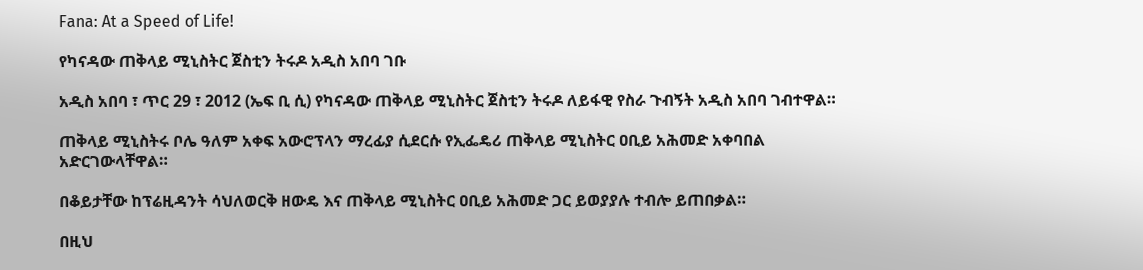Fana: At a Speed of Life!

የካናዳው ጠቅላይ ሚኒስትር ጀስቲን ትሩዶ አዲስ አበባ ገቡ

አዲስ አበባ ፣ ጥር 29 ፣ 2012 (ኤፍ ቢ ሲ) የካናዳው ጠቅላይ ሚኒስትር ጀስቲን ትሩዶ ለይፋዊ የስራ ጉብኝት አዲስ አበባ ገብተዋል።

ጠቅላይ ሚኒስትሩ ቦሌ ዓለም አቀፍ አውሮፕላን ማረፊያ ሲደርሱ የኢፌዴሪ ጠቅላይ ሚኒስትር ዐቢይ አሕመድ አቀባበል አድርገውላቸዋል።

በቆይታቸው ከፕሬዚዳንት ሳህለወርቅ ዘውዴ እና ጠቅላይ ሚኒስትር ዐቢይ አሕመድ ጋር ይወያያሉ ተብሎ ይጠበቃል።

በዚህ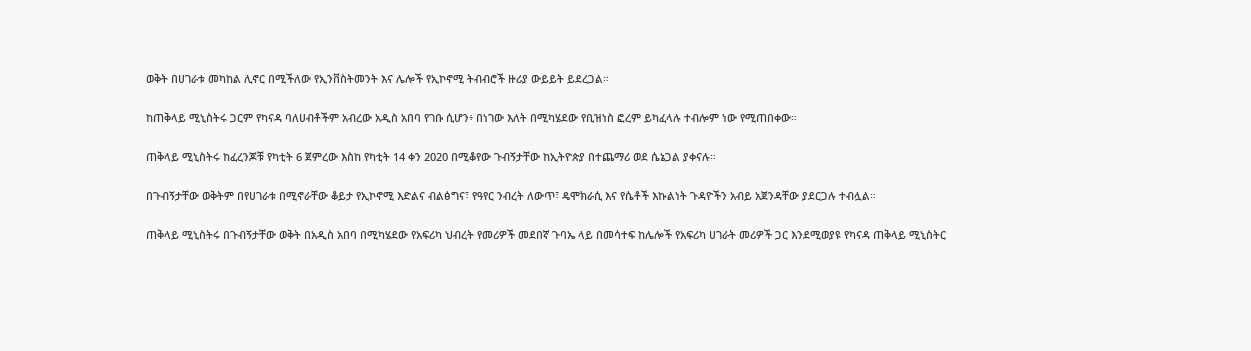ወቅት በሀገራቱ መካከል ሊኖር በሚችለው የኢንቨስትመንት እና ሌሎች የኢኮኖሚ ትብብሮች ዙሪያ ውይይት ይደረጋል።

ከጠቅላይ ሚኒስትሩ ጋርም የካናዳ ባለሀብቶችም አብረው አዲስ አበባ የገቡ ሲሆን፥ በነገው እለት በሚካሄደው የቢዝነስ ፎረም ይካፈላሉ ተብሎም ነው የሚጠበቀው።

ጠቅላይ ሚኒስትሩ ከፈረንጆቹ የካቲት 6 ጀምረው እስከ የካቲት 14 ቀን 2020 በሚቆየው ጉብኝታቸው ከኢትዮጵያ በተጨማሪ ወደ ሴኔጋል ያቀናሉ።

በጉብኝታቸው ወቅትም በየሀገራቱ በሚኖራቸው ቆይታ የኢኮኖሚ እድልና ብልፅግና፣ የዓየር ንብረት ለውጥ፣ ዴሞክራሲ እና የሴቶች እኩልነት ጉዳዮችን አብይ አጀንዳቸው ያደርጋሉ ተብሏል።

ጠቅላይ ሚኒስትሩ በጉብኝታቸው ወቅት በአዲስ አበባ በሚካሄደው የአፍሪካ ህብረት የመሪዎች መደበኛ ጉባኤ ላይ በመሳተፍ ከሌሎች የአፍሪካ ሀገራት መሪዎች ጋር እንደሚወያዩ የካናዳ ጠቅላይ ሚኒስትር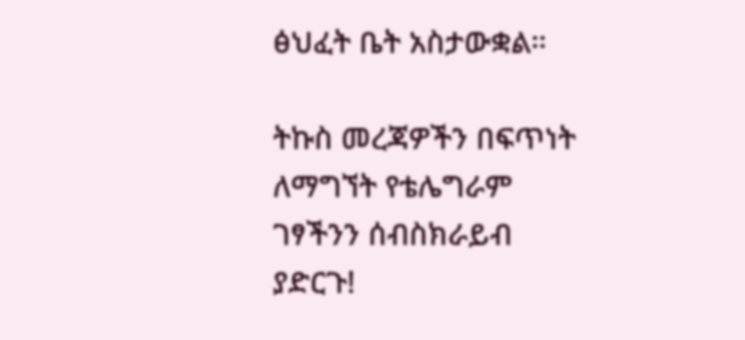ፅህፈት ቤት አስታውቋል።

ትኩስ መረጃዎችን በፍጥነት ለማግኘት የቴሌግራም ገፃችንን ሰብስክራይብ ያድርጉ!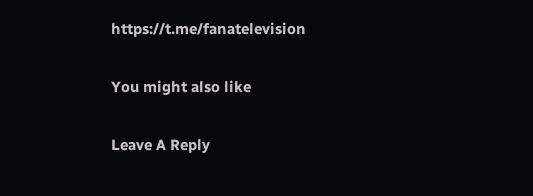https://t.me/fanatelevision

You might also like

Leave A Reply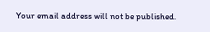Your email address will not be published.